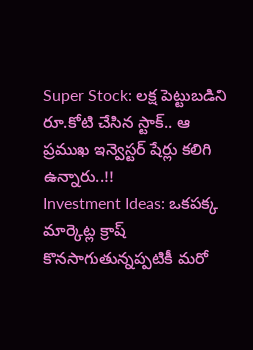Super Stock: లక్ష పెట్టుబడిని రూ.కోటి చేసిన స్టాక్.. ఆ ప్రముఖ ఇన్వెస్టర్ షేర్లు కలిగి ఉన్నారు..!!
Investment Ideas: ఒకపక్క మార్కెట్ల క్రాష్ కొనసాగుతున్నప్పటికీ మరో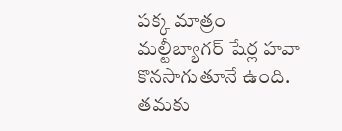పక్క మాత్రం మల్టీబ్యాగర్ షేర్ల హవా కొనసాగుతూనే ఉంది. తమకు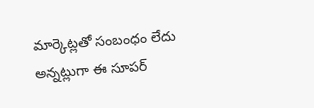మార్కెట్లతో సంబంధం లేదు అన్నట్లుగా ఈ సూపర్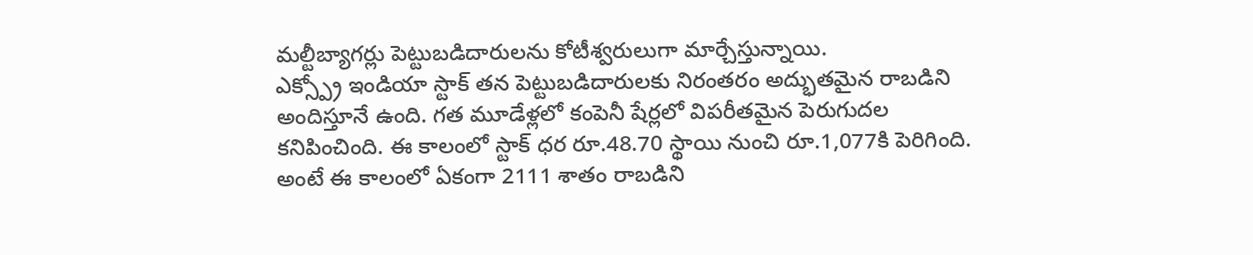మల్టీబ్యాగర్లు పెట్టుబడిదారులను కోటీశ్వరులుగా మార్చేస్తున్నాయి.
ఎక్స్ప్రో ఇండియా స్టాక్ తన పెట్టుబడిదారులకు నిరంతరం అద్భుతమైన రాబడిని అందిస్తూనే ఉంది. గత మూడేళ్లలో కంపెనీ షేర్లలో విపరీతమైన పెరుగుదల కనిపించింది. ఈ కాలంలో స్టాక్ ధర రూ.48.70 స్థాయి నుంచి రూ.1,077కి పెరిగింది. అంటే ఈ కాలంలో ఏకంగా 2111 శాతం రాబడిని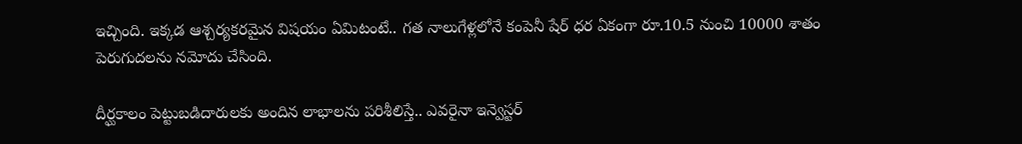ఇచ్చింది. ఇక్కడ ఆశ్చర్యకరమైన విషయం ఏమిటంటే.. గత నాలుగేళ్లలోనే కంపెనీ షేర్ ధర ఏకంగా రూ.10.5 నుంచి 10000 శాతం పెరుగుదలను నమోదు చేసింది.

దీర్ఘకాలం పెట్టుబడిదారులకు అందిన లాభాలను పరిశీలిస్తే.. ఎవరైనా ఇన్వెస్టర్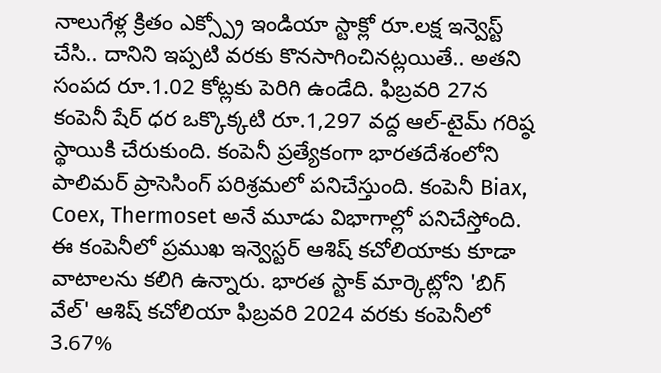నాలుగేళ్ల క్రితం ఎక్స్ప్రో ఇండియా స్టాక్లో రూ.లక్ష ఇన్వెస్ట్ చేసి.. దానిని ఇప్పటి వరకు కొనసాగించినట్లయితే.. అతని సంపద రూ.1.02 కోట్లకు పెరిగి ఉండేది. ఫిబ్రవరి 27న కంపెనీ షేర్ ధర ఒక్కొక్కటి రూ.1,297 వద్ద ఆల్-టైమ్ గరిష్ఠ స్థాయికి చేరుకుంది. కంపెనీ ప్రత్యేకంగా భారతదేశంలోని పాలిమర్ ప్రాసెసింగ్ పరిశ్రమలో పనిచేస్తుంది. కంపెనీ Biax, Coex, Thermoset అనే మూడు విభాగాల్లో పనిచేస్తోంది.
ఈ కంపెనీలో ప్రముఖ ఇన్వెస్టర్ ఆశిష్ కచోలియాకు కూడా వాటాలను కలిగి ఉన్నారు. భారత స్టాక్ మార్కెట్లోని 'బిగ్ వేల్' ఆశిష్ కచోలియా ఫిబ్రవరి 2024 వరకు కంపెనీలో 3.67%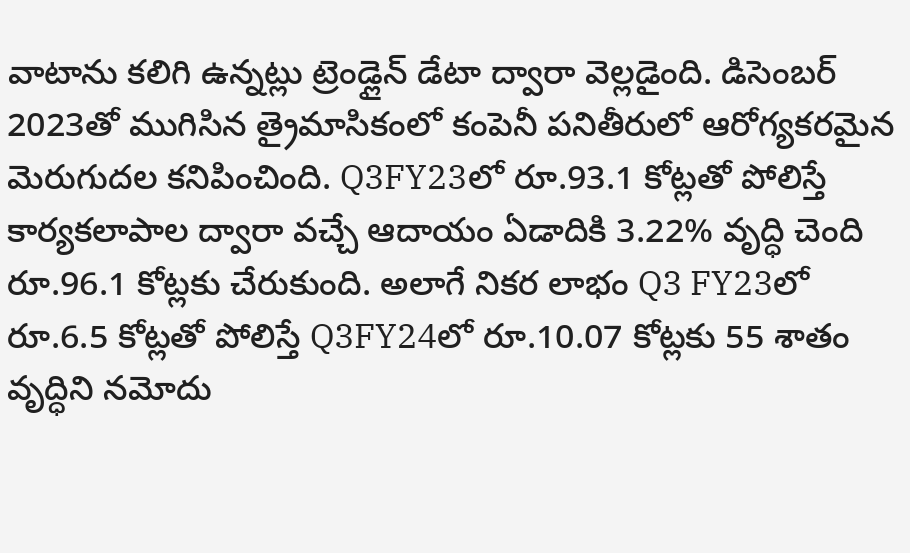వాటాను కలిగి ఉన్నట్లు ట్రెండ్లైన్ డేటా ద్వారా వెల్లడైంది. డిసెంబర్ 2023తో ముగిసిన త్రైమాసికంలో కంపెనీ పనితీరులో ఆరోగ్యకరమైన మెరుగుదల కనిపించింది. Q3FY23లో రూ.93.1 కోట్లతో పోలిస్తే కార్యకలాపాల ద్వారా వచ్చే ఆదాయం ఏడాదికి 3.22% వృద్ధి చెంది రూ.96.1 కోట్లకు చేరుకుంది. అలాగే నికర లాభం Q3 FY23లో రూ.6.5 కోట్లతో పోలిస్తే Q3FY24లో రూ.10.07 కోట్లకు 55 శాతం వృద్ధిని నమోదు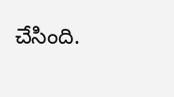చేసింది.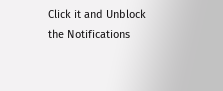Click it and Unblock the Notifications